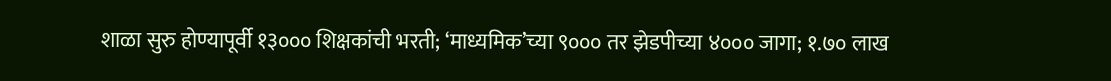शाळा सुरु होण्यापूर्वी १३००० शिक्षकांची भरती; ‘माध्यमिक’च्या ९००० तर झेडपीच्या ४००० जागा; १.७० लाख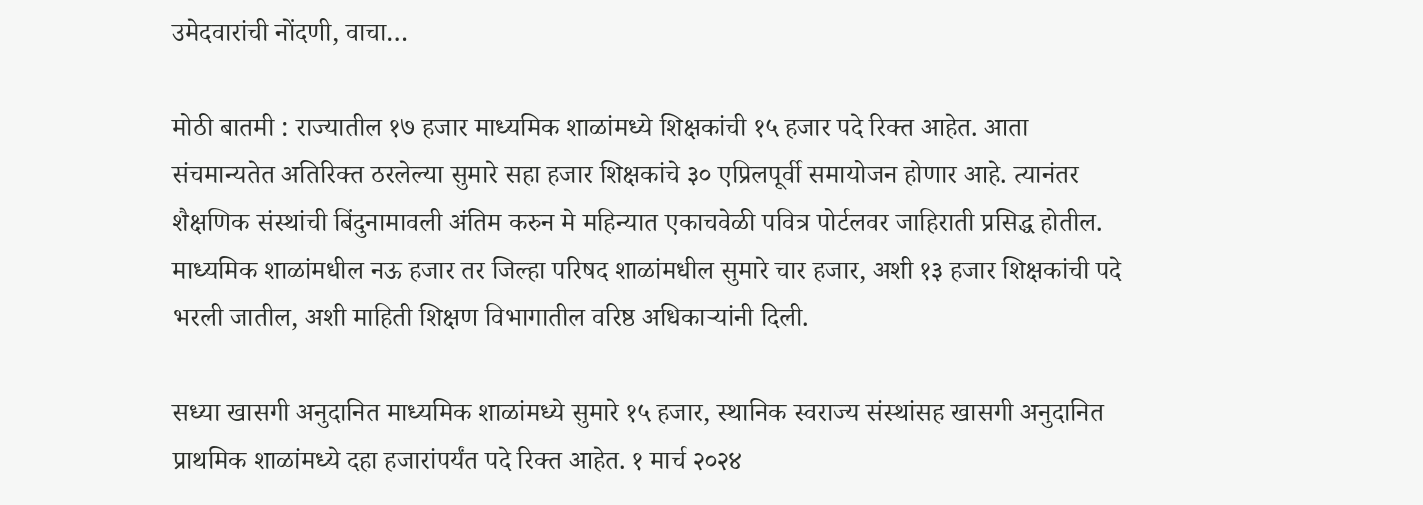उमेदवारांची नोंदणी, वाचा…

मोठी बातमी : राज्यातील १७ हजार माध्यमिक शाळांमध्ये शिक्षकांची १५ हजार पदे रिक्त आहेत. आता संचमान्यतेत अतिरिक्त ठरलेल्या सुमारे सहा हजार शिक्षकांचे ३० एप्रिलपूर्वी समायोजन होणार आहे. त्यानंतर शैक्षणिक संस्थांची बिंदुनामावली अंतिम करुन मे महिन्यात एकाचवेळी पवित्र पोर्टलवर जाहिराती प्रसिद्ध होतील. माध्यमिक शाळांमधील नऊ हजार तर जिल्हा परिषद शाळांमधील सुमारे चार हजार, अशी १३ हजार शिक्षकांची पदे भरली जातील, अशी माहिती शिक्षण विभागातील वरिष्ठ अधिकाऱ्यांनी दिली.

सध्या खासगी अनुदानित माध्यमिक शाळांमध्ये सुमारे १५ हजार, स्थानिक स्वराज्य संस्थांसह खासगी अनुदानित प्राथमिक शाळांमध्ये दहा हजारांपर्यंत पदे रिक्त आहेत. १ मार्च २०२४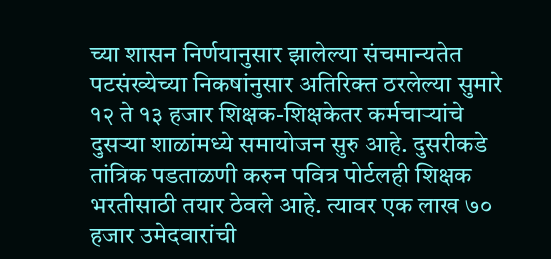च्या शासन निर्णयानुसार झालेल्या संचमान्यतेत पटसंख्येच्या निकषांनुसार अतिरिक्त ठरलेल्या सुमारे १२ ते १३ हजार शिक्षक-शिक्षकेतर कर्मचाऱ्यांचे दुसऱ्या शाळांमध्ये समायोजन सुरु आहे. दुसरीकडे तांत्रिक पडताळणी करुन पवित्र पोर्टलही शिक्षक भरतीसाठी तयार ठेवले आहे. त्यावर एक लाख ७० हजार उमेदवारांची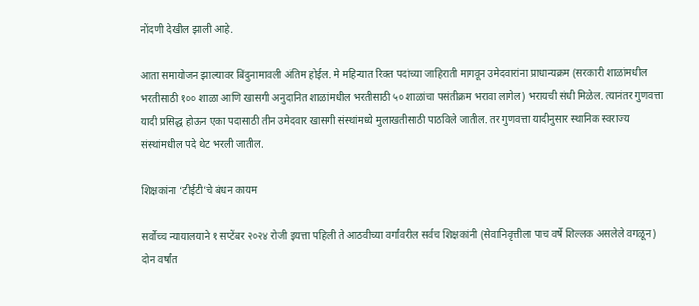नोंदणी देखील झाली आहे.

आता समायोजन झाल्यावर बिंदुनामावली अंतिम होईल. मे महिन्यात रिक्त पदांच्या जाहिराती मागवून उमेदवारांना प्राधान्यक्रम (सरकारी शाळांमधील भरतीसाठी १०० शाळा आणि खासगी अनुदानित शाळांमधील भरतीसाठी ५० शाळांचा पसंतीक्रम भरावा लागेल) भरायची संधी मिळेल. त्यानंतर गुणवत्ता यादी प्रसिद्ध होऊन एका पदासाठी तीन उमेदवार खासगी संस्थांमध्ये मुलाखतीसाठी पाठविले जातील. तर गुणवत्ता यादीनुसार स्थानिक स्वराज्य संस्थांमधील पदे थेट भरली जातील.

शिक्षकांना ‘टीईटी’चे बंधन कायम

सर्वोच्च न्यायालयाने १ सप्टेंबर २०२४ रोजी इयत्ता पहिली ते आठवीच्या वर्गांवरील सर्वच शिक्षकांनी (सेवानिवृत्तीला पाच वर्षे शिल्लक असलेले वगळून) दोन वर्षांत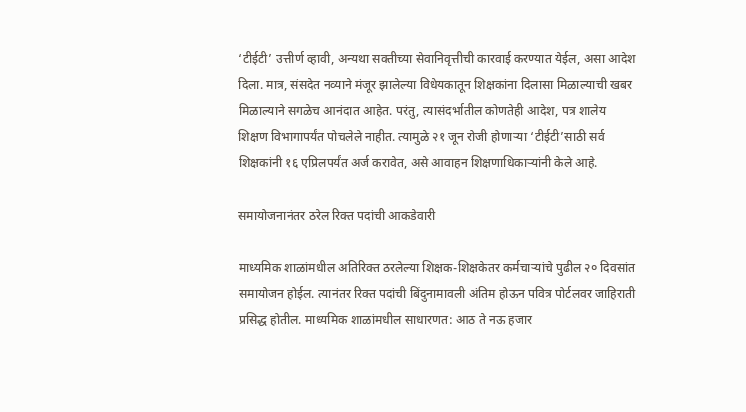‘टीईटी’ उत्तीर्ण व्हावी, अन्यथा सक्तीच्या सेवानिवृत्तीची कारवाई करण्यात येईल, असा आदेश दिला. मात्र, संसदेत नव्याने मंजूर झालेल्या विधेयकातून शिक्षकांना दिलासा मिळाल्याची खबर मिळाल्याने सगळेच आनंदात आहेत. परंतु, त्यासंदर्भातील कोणतेही आदेश, पत्र शालेय शिक्षण विभागापर्यंत पोचलेले नाहीत. त्यामुळे २१ जून रोजी होणाऱ्या ‘टीईटी’साठी सर्व शिक्षकांनी १६ एप्रिलपर्यंत अर्ज करावेत, असे आवाहन शिक्षणाधिकाऱ्यांनी केले आहे.

समायोजनानंतर ठरेल रिक्त पदांची आकडेवारी

माध्यमिक शाळांमधील अतिरिक्त ठरलेल्या शिक्षक-शिक्षकेतर कर्मचाऱ्यांचे पुढील २० दिवसांत समायोजन होईल. त्यानंतर रिक्त पदांची बिंदुनामावली अंतिम होऊन पवित्र पोर्टलवर जाहिराती प्रसिद्ध होतील. माध्यमिक शाळांमधील साधारणत: आठ ते नऊ हजार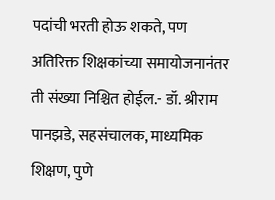पदांची भरती होऊ शकते, पण अतिरिक्त शिक्षकांच्या समायोजनानंतर ती संख्या निश्चित होईल.- डॉ. श्रीराम पानझडे, सहसंचालक, माध्यमिक शिक्षण, पुणे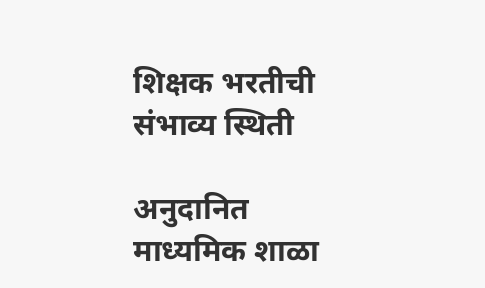शिक्षक भरतीची संभाव्य स्थिती

अनुदानित माध्यमिक शाळा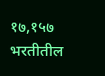१७,१५७
भरतीतील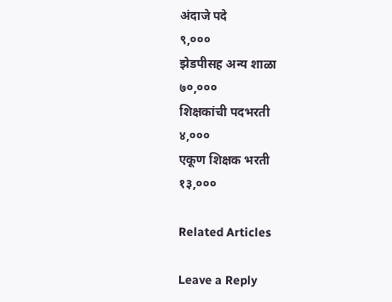अंदाजे पदे
९,०००
झेडपीसह अन्य शाळा
७०,०००
शिक्षकांची पदभरती
४,०००
एकूण शिक्षक भरती
१३,०००

Related Articles

Leave a Reply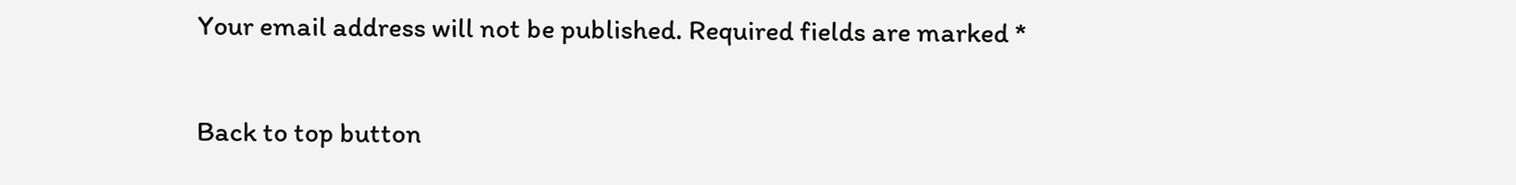Your email address will not be published. Required fields are marked *

Back to top button